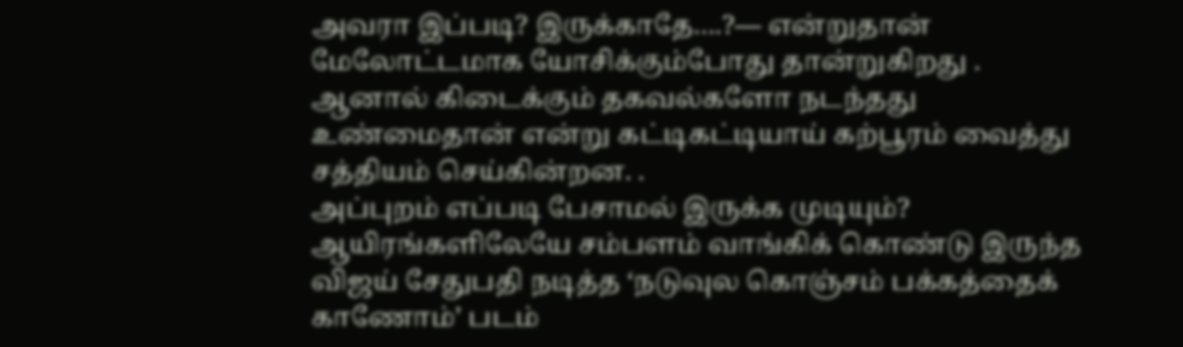அவரா இப்படி? இருக்காதே….?— என்றுதான் மேலோட்டமாக யோசிக்கும்போது தான்றுகிறது .
ஆனால் கிடைக்கும் தகவல்களோ நடந்தது உண்மைதான் என்று கட்டிகட்டியாய் கற்பூரம் வைத்து சத்தியம் செய்கின்றன. .
அப்புறம் எப்படி பேசாமல் இருக்க முடியும்?
ஆயிரங்களிலேயே சம்பளம் வாங்கிக் கொண்டு இருந்த விஜய் சேதுபதி நடித்த ‘நடுவுல கொஞ்சம் பக்கத்தைக் காணோம்’ படம்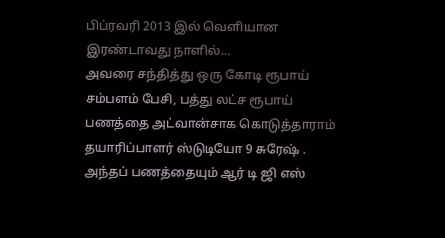பிப்ரவரி 2013 இல் வெளியான இரண்டாவது நாளில்…
அவரை சந்தித்து ஒரு கோடி ரூபாய் சம்பளம் பேசி, பத்து லட்ச ரூபாய் பணத்தை அட்வான்சாக கொடுத்தாராம் தயாரிப்பாளர் ஸ்டுடியோ 9 சுரேஷ் . அந்தப் பணத்தையும் ஆர் டி ஜி எஸ்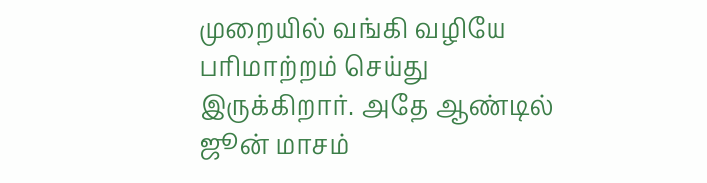முறையில் வங்கி வழியே பரிமாற்றம் செய்து இருக்கிறார். அதே ஆண்டில் ஜூன் மாசம்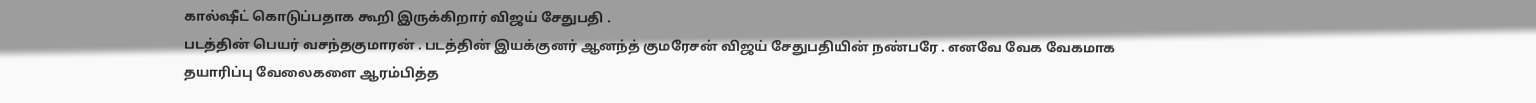கால்ஷீட் கொடுப்பதாக கூறி இருக்கிறார் விஜய் சேதுபதி .
படத்தின் பெயர் வசந்தகுமாரன் . படத்தின் இயக்குனர் ஆனந்த் குமரேசன் விஜய் சேதுபதியின் நண்பரே . எனவே வேக வேகமாக தயாரிப்பு வேலைகளை ஆரம்பித்த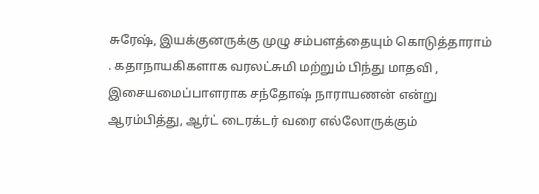சுரேஷ், இயக்குனருக்கு முழு சம்பளத்தையும் கொடுத்தாராம் . கதாநாயகிகளாக வரலட்சுமி மற்றும் பிந்து மாதவி , இசையமைப்பாளராக சந்தோஷ் நாராயணன் என்று ஆரம்பித்து, ஆர்ட் டைரக்டர் வரை எல்லோருக்கும்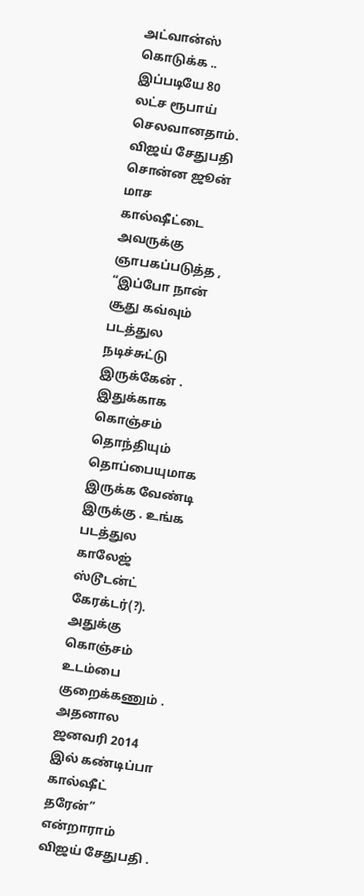அட்வான்ஸ் கொடுக்க .. இப்படியே 80 லட்ச ரூபாய் செலவானதாம்.
விஜய் சேதுபதி சொன்ன ஜூன் மாச கால்ஷீட்டை அவருக்கு ஞாபகப்படுத்த , “இப்போ நான் சூது கவ்வும் படத்துல நடிச்சுட்டு இருக்கேன் . இதுக்காக கொஞ்சம் தொந்தியும் தொப்பையுமாக இருக்க வேண்டி இருக்கு . உங்க படத்துல காலேஜ் ஸ்டூடன்ட் கேரக்டர்(?). அதுக்கு கொஞ்சம் உடம்பை குறைக்கணும் . அதனால ஜனவரி 2014 இல் கண்டிப்பா கால்ஷீட் தரேன்” என்றாராம் விஜய் சேதுபதி .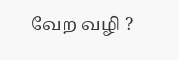வேற வழி ?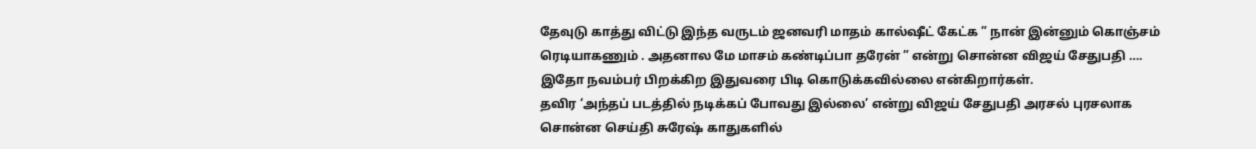தேவுடு காத்து விட்டு இந்த வருடம் ஜனவரி மாதம் கால்ஷீட் கேட்க ” நான் இன்னும் கொஞ்சம் ரெடியாகணும் . அதனால மே மாசம் கண்டிப்பா தரேன் ” என்று சொன்ன விஜய் சேதுபதி ….
இதோ நவம்பர் பிறக்கிற இதுவரை பிடி கொடுக்கவில்லை என்கிறார்கள்.
தவிர ‘அந்தப் படத்தில் நடிக்கப் போவது இல்லை’ என்று விஜய் சேதுபதி அரசல் புரசலாக சொன்ன செய்தி சுரேஷ் காதுகளில்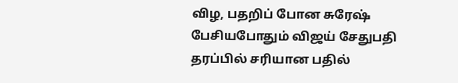விழ, பதறிப் போன சுரேஷ் பேசியபோதும் விஜய் சேதுபதி தரப்பில் சரியான பதில்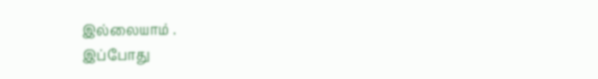இல்லையாம் .
இப்போது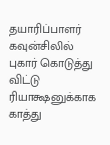தயாரிப்பாளர் கவுன்சிலில் புகார் கொடுத்து விட்டு ரியாக்ஷனுக்காக காத்து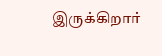இருக்கிறார்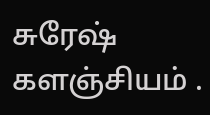சுரேஷ் களஞ்சியம் .